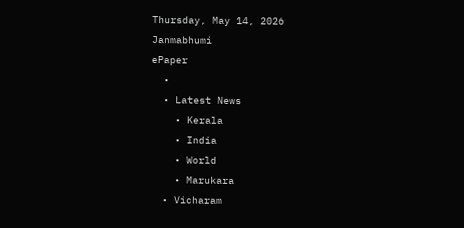Thursday, May 14, 2026
Janmabhumi
ePaper
  •
  • Latest News
    • Kerala
    • India
    • World
    • Marukara
  • Vicharam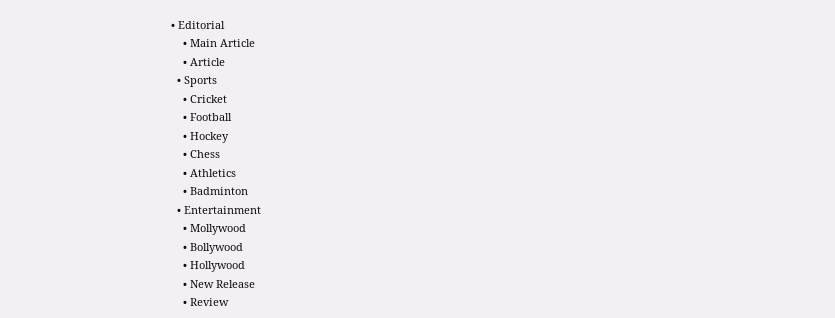• Editorial
    • Main Article
    • Article
  • Sports
    • Cricket
    • Football
    • Hockey
    • Chess
    • Athletics
    • Badminton
  • Entertainment
    • Mollywood
    • Bollywood
    • Hollywood
    • New Release
    • Review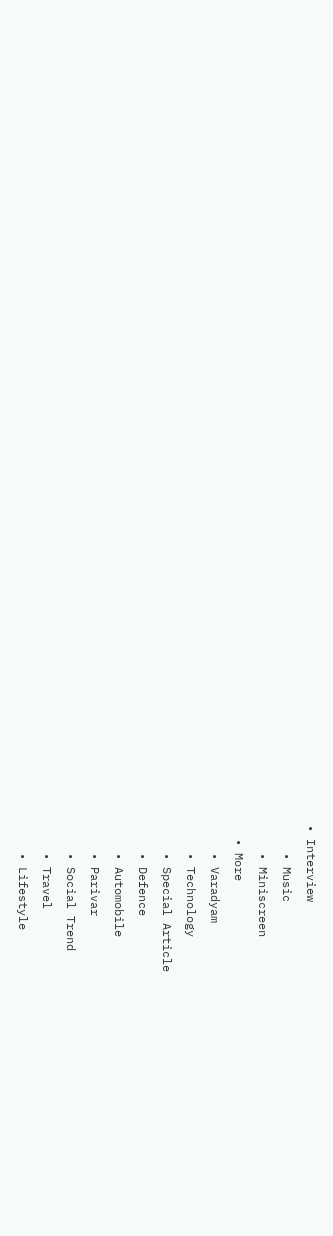• Interview
    • Music
    • Miniscreen
  • More
    • Varadyam
    • Technology
    • Special Article
    • Defence
    • Automobile
    • Parivar
    • Social Trend
    • Travel
    • Lifestyle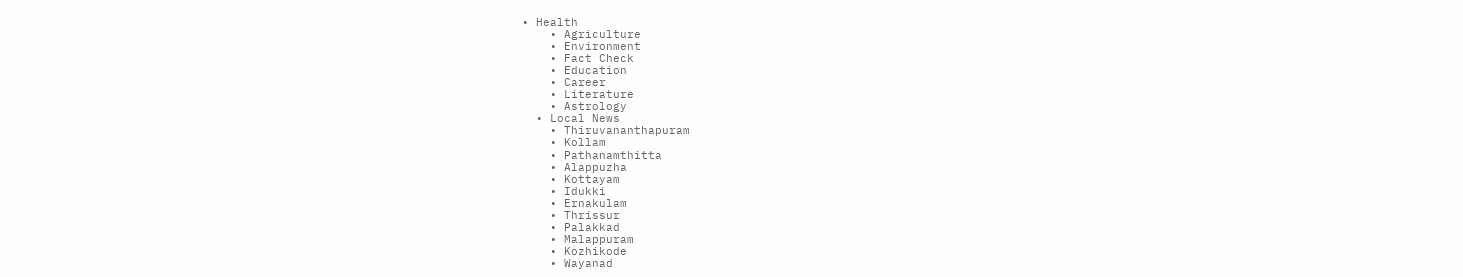• Health
    • Agriculture
    • Environment
    • Fact Check
    • Education
    • Career
    • Literature
    • Astrology
  • Local News
    • Thiruvananthapuram
    • Kollam
    • Pathanamthitta
    • Alappuzha
    • Kottayam
    • Idukki
    • Ernakulam
    • Thrissur
    • Palakkad
    • Malappuram
    • Kozhikode
    • Wayanad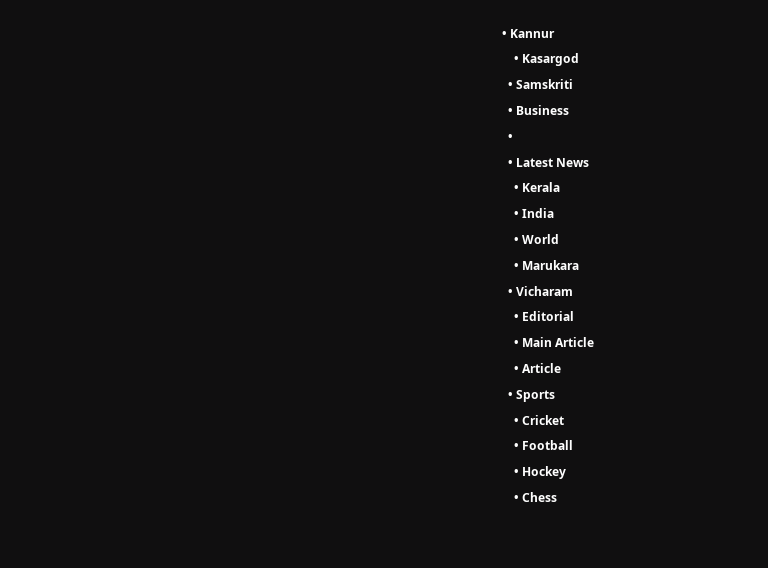• Kannur
    • Kasargod
  • Samskriti
  • Business
  •
  • Latest News
    • Kerala
    • India
    • World
    • Marukara
  • Vicharam
    • Editorial
    • Main Article
    • Article
  • Sports
    • Cricket
    • Football
    • Hockey
    • Chess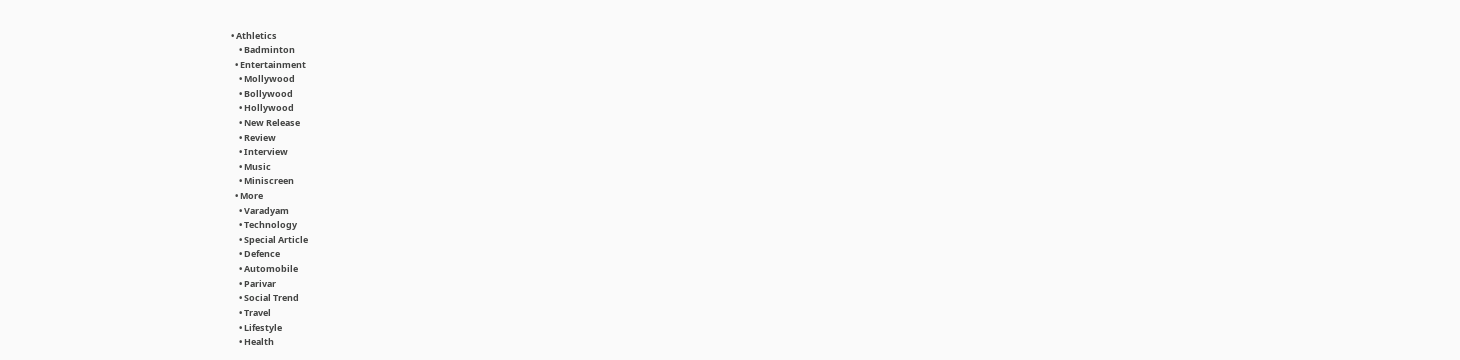• Athletics
    • Badminton
  • Entertainment
    • Mollywood
    • Bollywood
    • Hollywood
    • New Release
    • Review
    • Interview
    • Music
    • Miniscreen
  • More
    • Varadyam
    • Technology
    • Special Article
    • Defence
    • Automobile
    • Parivar
    • Social Trend
    • Travel
    • Lifestyle
    • Health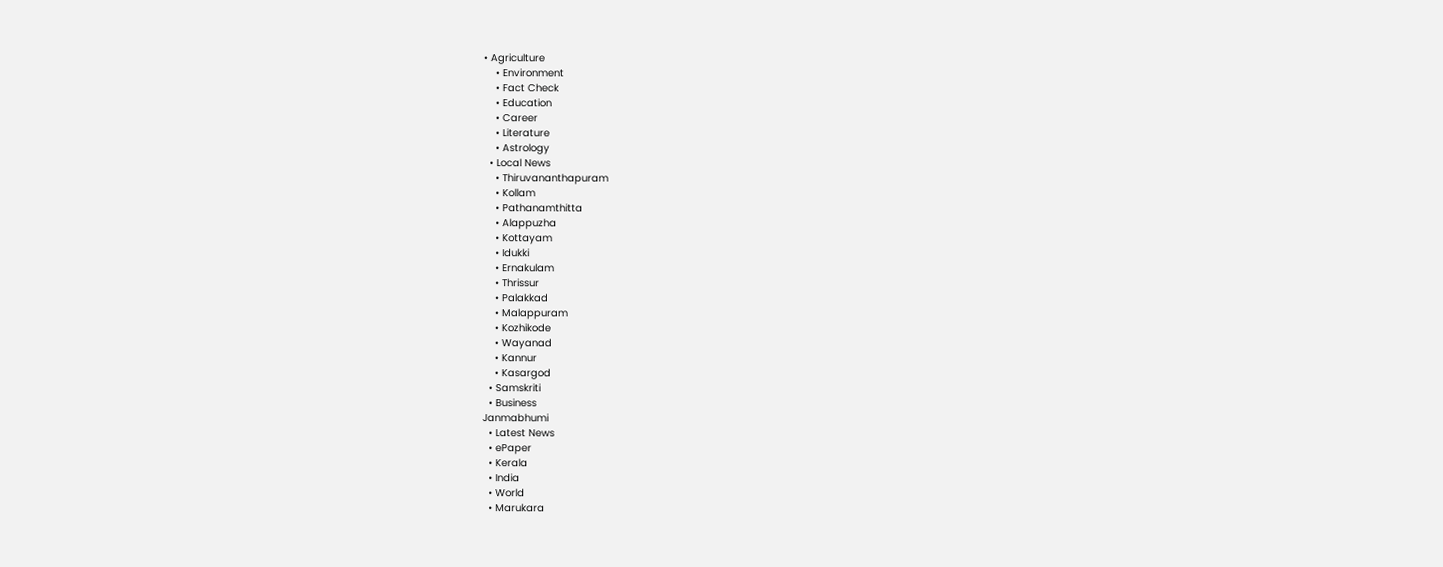• Agriculture
    • Environment
    • Fact Check
    • Education
    • Career
    • Literature
    • Astrology
  • Local News
    • Thiruvananthapuram
    • Kollam
    • Pathanamthitta
    • Alappuzha
    • Kottayam
    • Idukki
    • Ernakulam
    • Thrissur
    • Palakkad
    • Malappuram
    • Kozhikode
    • Wayanad
    • Kannur
    • Kasargod
  • Samskriti
  • Business
Janmabhumi
  • Latest News
  • ePaper
  • Kerala
  • India
  • World
  • Marukara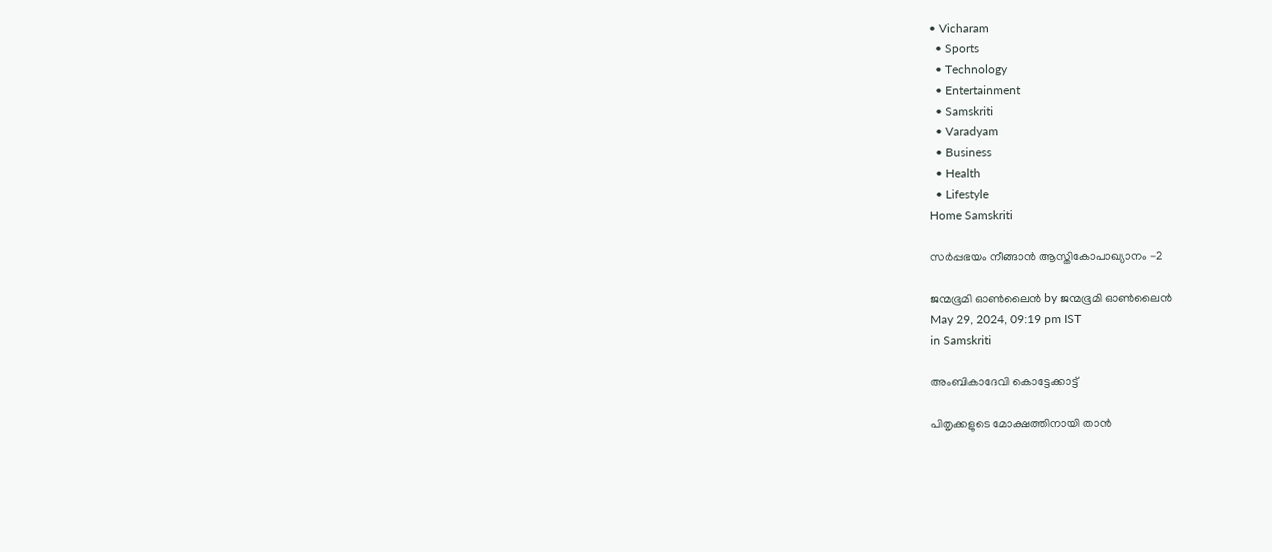• Vicharam
  • Sports
  • Technology
  • Entertainment
  • Samskriti
  • Varadyam
  • Business
  • Health
  • Lifestyle
Home Samskriti

സര്‍പ്പഭയം നീങ്ങാന്‍ ആസ്തികോപാഖ്യാനം -2

ജന്മഭൂമി ഓണ്‍ലൈന്‍ by ജന്മഭൂമി ഓണ്‍ലൈന്‍
May 29, 2024, 09:19 pm IST
in Samskriti

അംബികാദേവി കൊട്ടേക്കാട്ട്

പിതൃക്കളുടെ മോക്ഷത്തിനായി താന്‍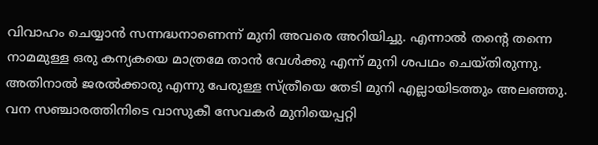വിവാഹം ചെയ്യാന്‍ സന്നദ്ധനാണെന്ന് മുനി അവരെ അറിയിച്ചു. എന്നാല്‍ തന്റെ തന്നെ നാമമുള്ള ഒരു കന്യകയെ മാത്രമേ താന്‍ വേള്‍ക്കു എന്ന് മുനി ശപഥം ചെയ്തിരുന്നു. അതിനാല്‍ ജരല്‍ക്കാരു എന്നു പേരുള്ള സ്ത്രീയെ തേടി മുനി എല്ലായിടത്തും അലഞ്ഞു. വന സഞ്ചാരത്തിനിടെ വാസുകീ സേവകര്‍ മുനിയെപ്പറ്റി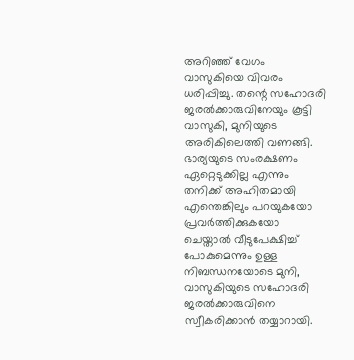അറിഞ്ഞ് വേഗം വാസുകിയെ വിവരം ധരിപ്പിച്ചു. തന്റെ സഹോദരി ജരല്‍ക്കാരുവിനേയും കൂട്ടി വാസുകി, മുനിയുടെ അരികിലെത്തി വണങ്ങി. ഭാര്യയുടെ സംരക്ഷണം ഏറ്റെടുക്കില്ല എന്നും തനിക്ക് അഹിതമായി എന്തെങ്കിലും പറയുകയോ പ്രവര്‍ത്തിക്കുകയോ ചെയ്താല്‍ വീടുപേക്ഷിച്ച് പോകുമെന്നും ഉള്ള നിബന്ധനയോടെ മുനി, വാസുകിയുടെ സഹോദരി ജരല്‍ക്കാരുവിനെ സ്വീകരിക്കാന്‍ തയ്യാറായി.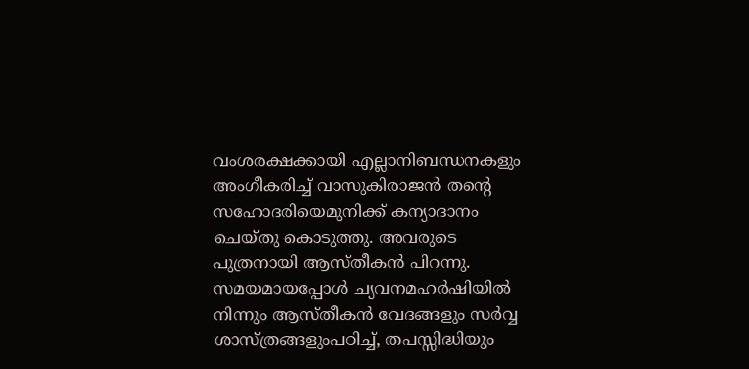വംശരക്ഷക്കായി എല്ലാനിബന്ധനകളും അംഗീകരിച്ച് വാസുകിരാജന്‍ തന്റെ സഹോദരിയെമുനിക്ക് കന്യാദാനം ചെയ്തു കൊടുത്തു. അവരുടെ പുത്രനായി ആസ്തീകന്‍ പിറന്നു. സമയമായപ്പോള്‍ ച്യവനമഹര്‍ഷിയില്‍ നിന്നും ആസ്തീകന്‍ വേദങ്ങളും സര്‍വ്വ ശാസ്ത്രങ്ങളുംപഠിച്ച്, തപസ്സിദ്ധിയും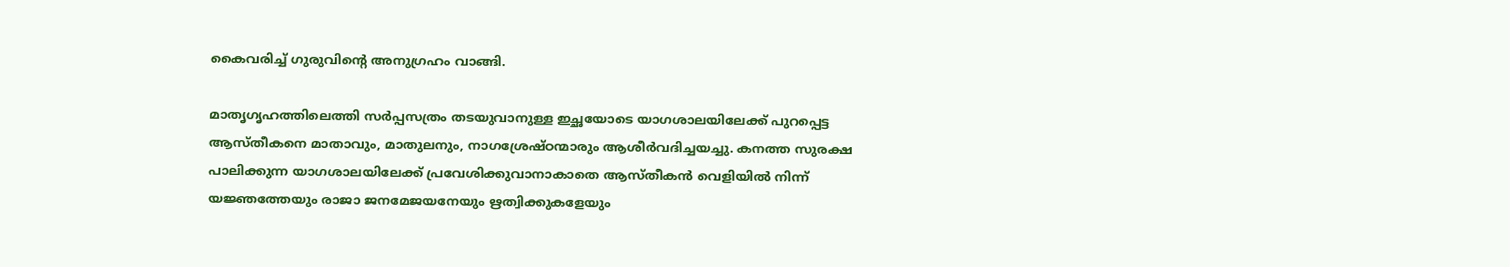കൈവരിച്ച് ഗുരുവിന്റെ അനുഗ്രഹം വാങ്ങി.

മാതൃഗൃഹത്തിലെത്തി സര്‍പ്പസത്രം തടയുവാനുള്ള ഇച്ഛയോടെ യാഗശാലയിലേക്ക് പുറപ്പെട്ട ആസ്തീകനെ മാതാവും, മാതുലനും, നാഗശ്രേഷ്ഠന്മാരും ആശീര്‍വദിച്ചയച്ചു. കനത്ത സുരക്ഷ പാലിക്കുന്ന യാഗശാലയിലേക്ക് പ്രവേശിക്കുവാനാകാതെ ആസ്തീകന്‍ വെളിയില്‍ നിന്ന് യജ്ഞത്തേയും രാജാ ജനമേജയനേയും ഋത്വിക്കുകളേയും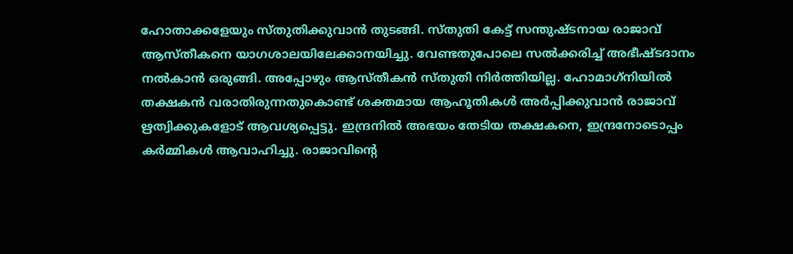ഹോതാക്കളേയും സ്തുതിക്കുവാന്‍ തുടങ്ങി. സ്തുതി കേട്ട് സന്തുഷ്ടനായ രാജാവ് ആസ്തീകനെ യാഗശാലയിലേക്കാനയിച്ചു. വേണ്ടതുപോലെ സല്‍ക്കരിച്ച് അഭീഷ്ടദാനം നല്‍കാന്‍ ഒരുങ്ങി. അപ്പോഴും ആസ്തീകന്‍ സ്തുതി നിര്‍ത്തിയില്ല. ഹോമാഗ്‌നിയില്‍ തക്ഷകന്‍ വരാതിരുന്നതുകൊണ്ട് ശക്തമായ ആഹൂതികള്‍ അര്‍പ്പിക്കുവാന്‍ രാജാവ് ഋത്വിക്കുകളോട് ആവശ്യപ്പെട്ടു. ഇന്ദ്രനില്‍ അഭയം തേടിയ തക്ഷകനെ, ഇന്ദ്രനോടൊപ്പം കര്‍മ്മികള്‍ ആവാഹിച്ചു. രാജാവിന്റെ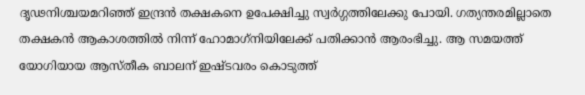ദൃഢനിശ്ചയമറിഞ്ഞ് ഇന്ദ്രന്‍ തക്ഷകനെ ഉപേക്ഷിച്ചു സ്വര്‍ഗ്ഗത്തിലേക്കു പോയി. ഗത്യന്തരമില്ലാതെ തക്ഷകന്‍ ആകാശത്തില്‍ നിന്ന് ഹോമാഗ്‌നിയിലേക്ക് പതിക്കാന്‍ ആരംഭിച്ചു. ആ സമയത്ത് യോഗിയായ ആസ്തീക ബാലന് ഇഷ്ടവരം കൊടുത്ത്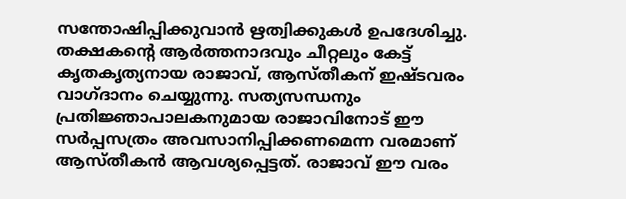സന്തോഷിപ്പിക്കുവാന്‍ ഋത്വിക്കുകള്‍ ഉപദേശിച്ചു. തക്ഷകന്റെ ആര്‍ത്തനാദവും ചീറ്റലും കേട്ട് കൃതകൃത്യനായ രാജാവ്, ആസ്തീകന് ഇഷ്ടവരം വാഗ്ദാനം ചെയ്യുന്നു. സത്യസന്ധനും പ്രതിജ്ഞാപാലകനുമായ രാജാവിനോട് ഈ സര്‍പ്പസത്രം അവസാനിപ്പിക്കണമെന്ന വരമാണ് ആസ്തീകന്‍ ആവശ്യപ്പെട്ടത്. രാജാവ് ഈ വരം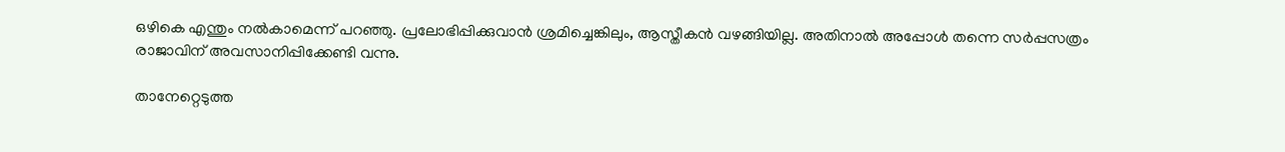ഒഴികെ എന്തും നല്‍കാമെന്ന് പറഞ്ഞു. പ്രലോഭിപ്പിക്കുവാന്‍ ശ്രമിച്ചെങ്കിലും, ആസ്തീകന്‍ വഴങ്ങിയില്ല. അതിനാല്‍ അപ്പോള്‍ തന്നെ സര്‍പ്പസത്രം രാജാവിന് അവസാനിപ്പിക്കേണ്ടി വന്നു.

താനേറ്റെടുത്ത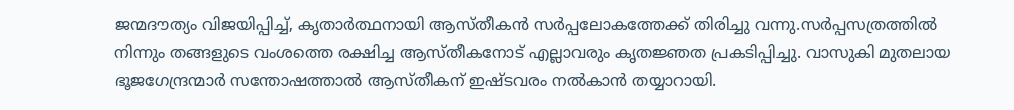ജന്മദൗത്യം വിജയിപ്പിച്ച്, കൃതാര്‍ത്ഥനായി ആസ്തീകന്‍ സര്‍പ്പലോകത്തേക്ക് തിരിച്ചു വന്നു.സര്‍പ്പസത്രത്തില്‍ നിന്നും തങ്ങളുടെ വംശത്തെ രക്ഷിച്ച ആസ്തീകനോട് എല്ലാവരും കൃതജ്ഞത പ്രകടിപ്പിച്ചു. വാസുകി മുതലായ ഭൂജഗേന്ദ്രന്മാര്‍ സന്തോഷത്താല്‍ ആസ്തീകന് ഇഷ്ടവരം നല്‍കാന്‍ തയ്യാറായി.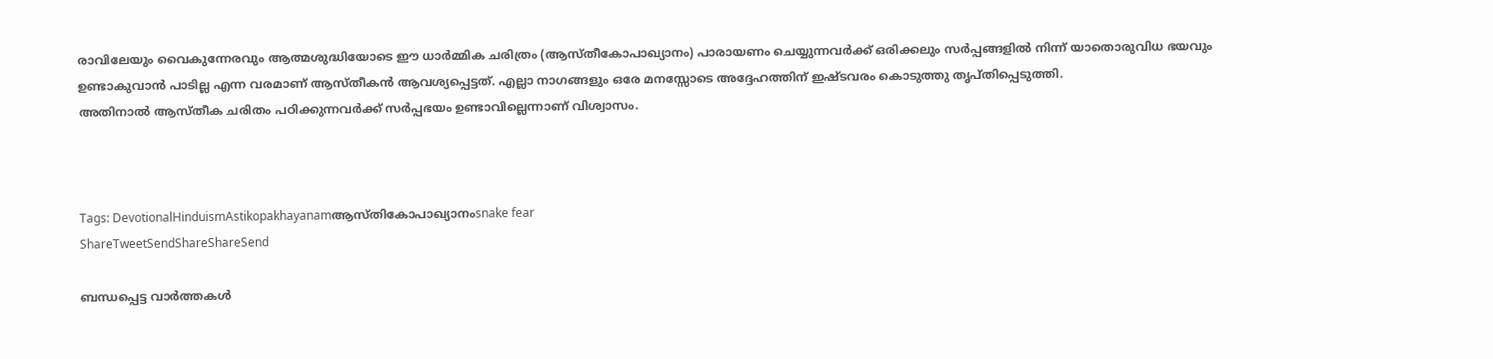രാവിലേയും വൈകുന്നേരവും ആത്മശുദ്ധിയോടെ ഈ ധാര്‍മ്മിക ചരിത്രം (ആസ്തീകോപാഖ്യാനം) പാരായണം ചെയ്യുന്നവര്‍ക്ക് ഒരിക്കലും സര്‍പ്പങ്ങളില്‍ നിന്ന് യാതൊരുവിധ ഭയവും ഉണ്ടാകുവാന്‍ പാടില്ല എന്ന വരമാണ് ആസ്തീകന്‍ ആവശ്യപ്പെട്ടത്. എല്ലാ നാഗങ്ങളും ഒരേ മനസ്സോടെ അദ്ദേഹത്തിന് ഇഷ്ടവരം കൊടുത്തു തൃപ്തിപ്പെടുത്തി.
അതിനാല്‍ ആസ്തീക ചരിതം പഠിക്കുന്നവര്‍ക്ക് സര്‍പ്പഭയം ഉണ്ടാവില്ലെന്നാണ് വിശ്വാസം.



Tags: DevotionalHinduismAstikopakhayanamആസ്തികോപാഖ്യാനംsnake fear
ShareTweetSendShareShareSend

ബന്ധപ്പെട്ട വാര്‍ത്തകള്‍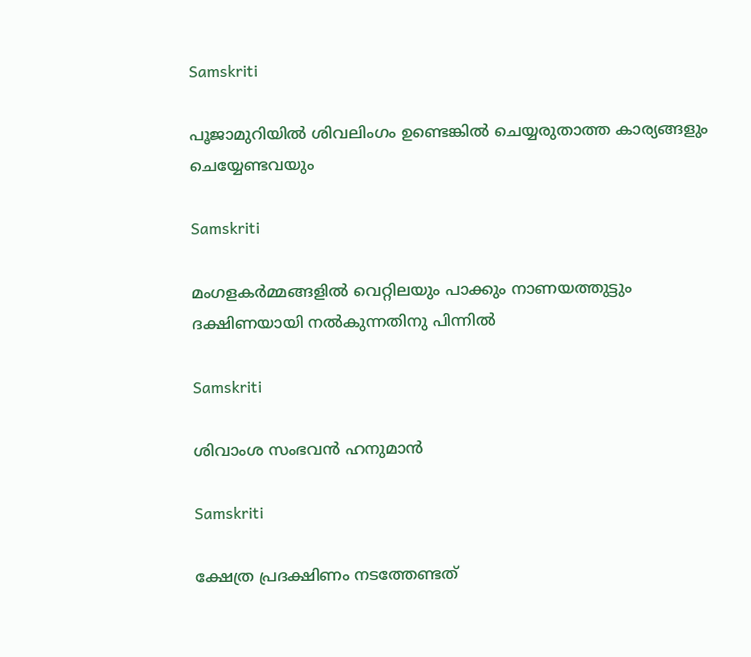Samskriti

പൂജാമുറിയില്‍ ശിവലിംഗം ഉണ്ടെങ്കില്‍ ചെയ്യരുതാത്ത കാര്യങ്ങളും ചെയ്യേണ്ടവയും

Samskriti

മംഗളകർമ്മങ്ങളില്‍ വെറ്റിലയും പാക്കും നാണയത്തുട്ടും ദക്ഷിണയായി നല്‍കുന്നതിനു പിന്നില്‍

Samskriti

ശിവാംശ സംഭവന്‍ ഹനുമാന്‍

Samskriti

ക്ഷേത്ര പ്രദക്ഷിണം നടത്തേണ്ടത്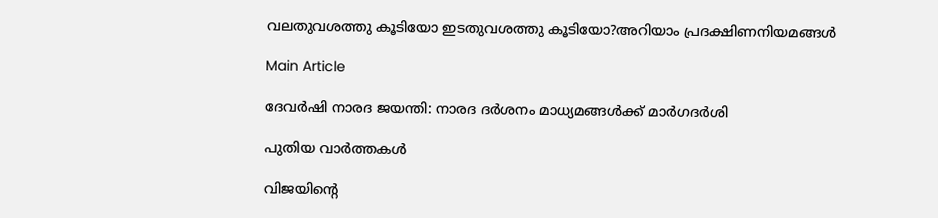വലതുവശത്തു കൂടിയോ ഇടതുവശത്തു കൂടിയോ?അറിയാം പ്രദക്ഷിണനിയമങ്ങള്‍

Main Article

ദേവര്‍ഷി നാരദ ജയന്തി: നാരദ ദര്‍ശനം മാധ്യമങ്ങള്‍ക്ക് മാര്‍ഗദര്‍ശി

പുതിയ വാര്‍ത്തകള്‍

വിജയിന്‍റെ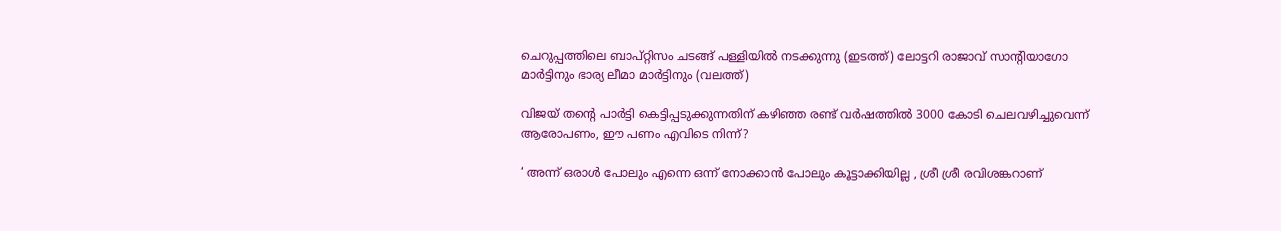ചെറുപ്പത്തിലെ ബാപ്റ്റിസം ചടങ്ങ് പള്ളിയില്‍ നടക്കുന്നു (ഇടത്ത്) ലോട്ടറി രാജാവ് സാന്‍റിയാഗോ മാര്‍ട്ടിനും ഭാര്യ ലീമാ മാര്‍ട്ടിനും (വലത്ത്)

വിജയ് തന്റെ പാര്‍ട്ടി കെട്ടിപ്പടുക്കുന്നതിന് കഴിഞ്ഞ രണ്ട് വര്‍ഷത്തില്‍ 3000 കോടി ചെലവഴിച്ചുവെന്ന് ആരോപണം, ഈ പണം എവിടെ നിന്ന്?

‘ അന്ന് ഒരാൾ പോലും എന്നെ ഒന്ന് നോക്കാൻ പോലും കൂട്ടാക്കിയില്ല , ശ്രീ ശ്രീ രവിശങ്കറാണ്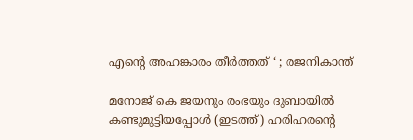എന്റെ അഹങ്കാരം തീർത്തത് ‘ ; രജനികാന്ത്

മനോജ് കെ ജയനും രംഭയും ദുബായില്‍ കണ്ടുമുട്ടിയപ്പോള്‍ (ഇടത്ത്) ഹരിഹരന്‍റെ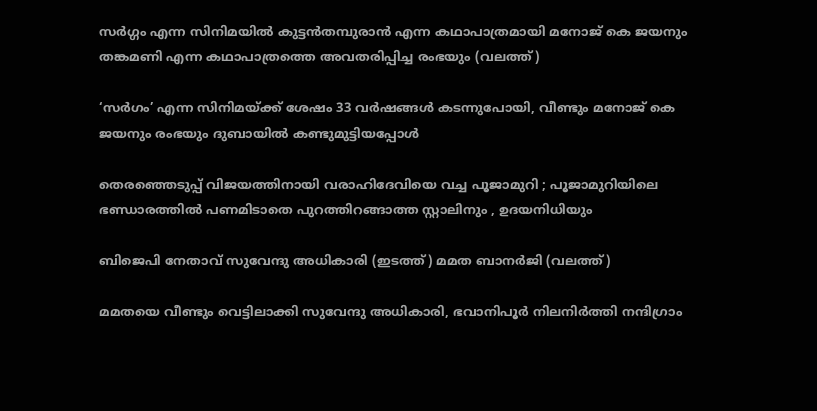സര്‍ഗ്ഗം എന്ന സിനിമയില്‍ കുട്ടന്‍തമ്പുരാന്‍ എന്ന കഥാപാത്രമായി മനോജ് കെ ജയനും തങ്കമണി എന്ന കഥാപാത്രത്തെ അവതരിപ്പിച്ച രംഭയും (വലത്ത്)

‘സര്‍ഗം’ എന്ന സിനിമയ്‌ക്ക് ശേഷം 33 വർഷങ്ങൾ കടന്നുപോയി, വീണ്ടും മനോജ് കെ ജയനും രംഭയും ദുബായില്‍ കണ്ടുമുട്ടിയപ്പോള്‍

തെരഞ്ഞെടുപ്പ് വിജയത്തിനായി വരാഹിദേവിയെ വച്ച പൂജാമുറി ; പൂജാമുറിയിലെ ഭണ്ഡാരത്തിൽ പണമിടാതെ പുറത്തിറങ്ങാത്ത സ്റ്റാലിനും , ഉദയനിധിയും

ബിജെപി നേതാവ് സുവേന്ദു അധികാരി (ഇടത്ത്) മമത ബാനര്‍ജി (വലത്ത്)

മമതയെ വീണ്ടും വെട്ടിലാക്കി സുവേന്ദു അധികാരി, ഭവാനിപൂര്‍ നിലനിര്‍ത്തി നന്ദിഗ്രാം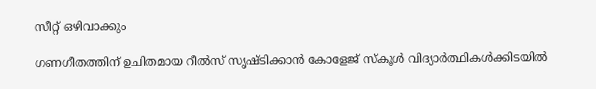സീറ്റ് ഒഴിവാക്കും

ഗണഗീതത്തിന് ഉചിതമായ റീല്‍സ് സൃഷ്ടിക്കാന്‍ കോളേജ് സ്കൂള്‍ വിദ്യാര്‍ത്ഥികള്‍ക്കിടയില്‍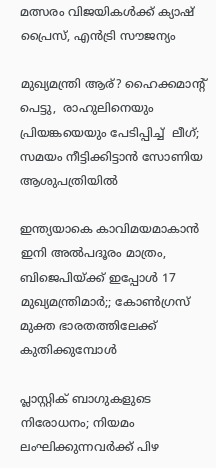മത്സരം വിജയികള്‍ക്ക് ക്യാഷ് പ്രൈസ്, എന്‍ട്രി സൗജന്യം

മുഖ്യമന്ത്രി ആര്? ഹൈക്കമാന്‍റ്  പെട്ടു,  രാഹുലിനെയും പ്രിയങ്കയെയും പേടിപ്പിച്ച്  ലീഗ്; സമയം നീട്ടിക്കിട്ടാന്‍ സോണിയ ആശുപത്രിയില്‍

ഇന്ത്യയാകെ കാവിമയമാകാന്‍ ഇനി അല്‍പദൂരം മാത്രം, ബിജെപിയ്‌ക്ക് ഇപ്പോള്‍ 17 മുഖ്യമന്ത്രിമാര്‍;; കോണ്‍ഗ്രസ് മുക്ത ഭാരതത്തിലേക്ക് കുതിക്കുമ്പോള്‍

പ്ലാസ്റ്റിക് ബാഗുകളുടെ നിരോധനം; നിയമം ലംഘിക്കുന്നവർക്ക് പിഴ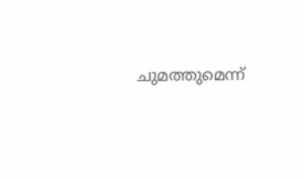ചുമത്തുമെന്ന്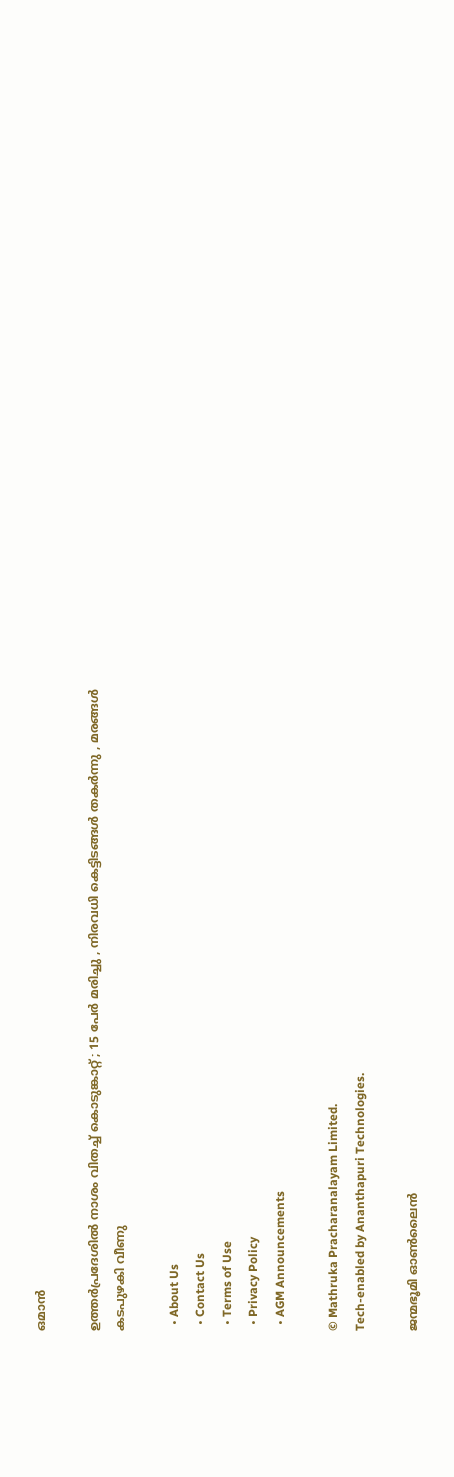ഒമാൻ

ഉത്തർപ്രദേശിൽ നാശം വിതച്ച് കൊടുങ്കാറ്റ് ; 15 പേർ മരിച്ചു , നിരവധി കെട്ടിടങ്ങൾ തകർന്നു , മരങ്ങൾ കടപുഴകി വീണു

  • About Us
  • Contact Us
  • Terms of Use
  • Privacy Policy
  • AGM Announcements

© Mathruka Pracharanalayam Limited.
Tech-enabled by Ananthapuri Technologies.

ജന്മഭൂമി ഓണ്‍ലൈന്‍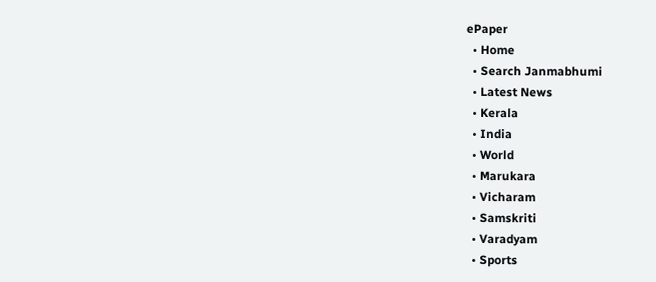ePaper
  • Home
  • Search Janmabhumi
  • Latest News
  • Kerala
  • India
  • World
  • Marukara
  • Vicharam
  • Samskriti
  • Varadyam
  • Sports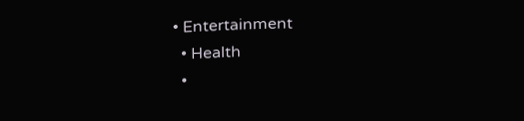• Entertainment
  • Health
  •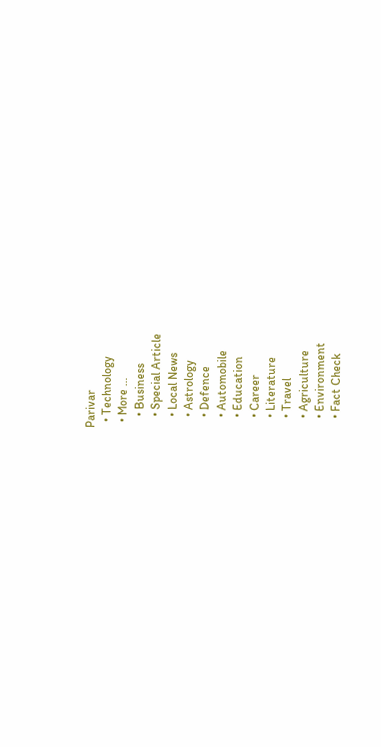Parivar
  • Technology
  • More …
    • Business
    • Special Article
    • Local News
    • Astrology
    • Defence
    • Automobile
    • Education
    • Career
    • Literature
    • Travel
    • Agriculture
    • Environment
    • Fact Check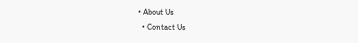• About Us
  • Contact Us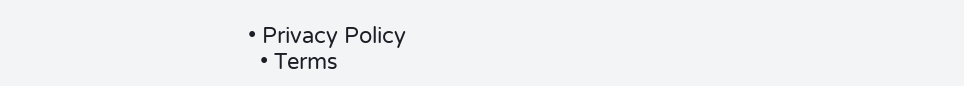• Privacy Policy
  • Terms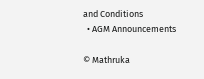and Conditions
  • AGM Announcements

© Mathruka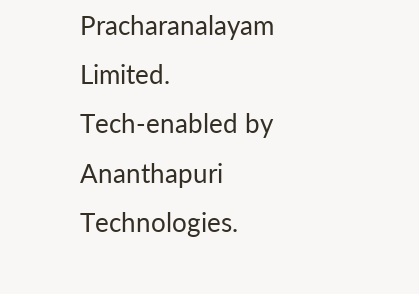Pracharanalayam Limited.
Tech-enabled by Ananthapuri Technologies.